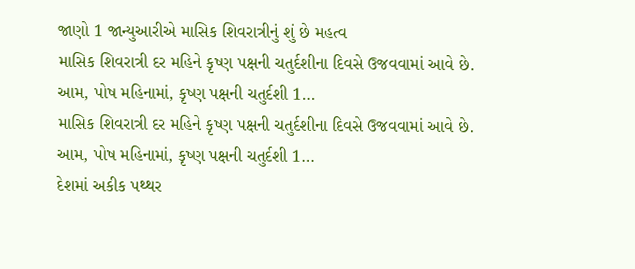જાણો 1 જાન્યુઆરીએ માસિક શિવરાત્રીનું શું છે મહત્વ
માસિક શિવરાત્રી દર મહિને કૃષ્ણ પક્ષની ચતુર્દશીના દિવસે ઉજવવામાં આવે છે. આમ, પોષ મહિનામાં, કૃષ્ણ પક્ષની ચતુર્દશી 1…
માસિક શિવરાત્રી દર મહિને કૃષ્ણ પક્ષની ચતુર્દશીના દિવસે ઉજવવામાં આવે છે. આમ, પોષ મહિનામાં, કૃષ્ણ પક્ષની ચતુર્દશી 1…
દેશમાં અકીક પથ્થર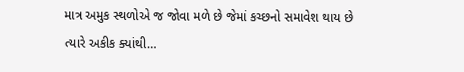માત્ર અમુક સ્થળોએ જ જોવા મળે છે જેમાં કચ્છનો સમાવેશ થાય છે ત્યારે અકીક ક્યાંથી…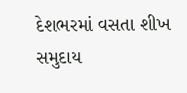દેશભરમાં વસતા શીખ સમુદાય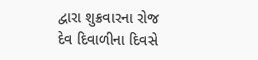દ્વારા શુક્રવારના રોજ દેવ દિવાળીના દિવસે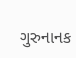ગુરુનાનક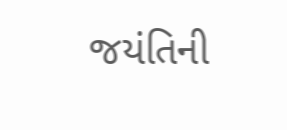જયંતિની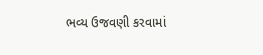ભવ્ય ઉજવણી કરવામાં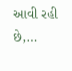આવી રહી છે,…